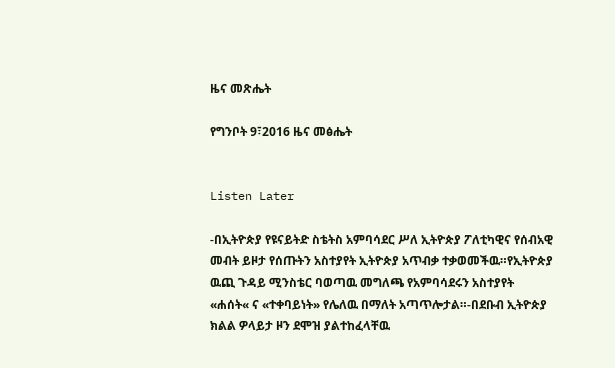ዜና መጽሔት

የግንቦት 9፣2016 ዜና መፅሔት


Listen Later

-በኢትዮጵያ የዩናይትድ ስቴትስ አምባሳደር ሥለ ኢትዮጵያ ፖለቲካዊና የሰብአዊ መብት ይዞታ የሰጡትን አስተያየት ኢትዮጵያ አጥብቃ ተቃወመችዉ።የኢትዮጵያ ዉጪ ጉዳይ ሚንስቴር ባወጣዉ መግለጫ የአምባሳደሩን አስተያየት «ሐሰት« ና «ተቀባይነት» የሌለዉ በማለት አጣጥሎታል።-በደቡብ ኢትዮጵያ ክልል ዎላይታ ዞን ደሞዝ ያልተከፈላቸዉ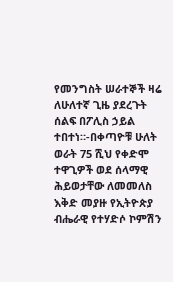የመንግስት ሠራተኞች ዛሬ ለሁለተኛ ጊዜ ያደረጉት ሰልፍ በፖሊስ ኃይል ተበተነ።-በቀጣዮቹ ሁለት ወራት 75 ሺህ የቀድሞ ተዋጊዎች ወደ ሰላማዊ ሕይወታቸው ለመመለስ እቅድ መያዙ የኢትዮጵያ ብሔራዊ የተሃድሶ ኮምሽን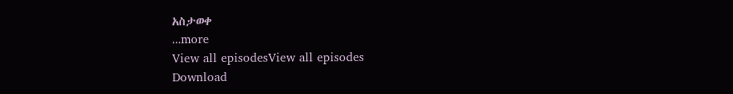አስታወቀ
...more
View all episodesView all episodes
Download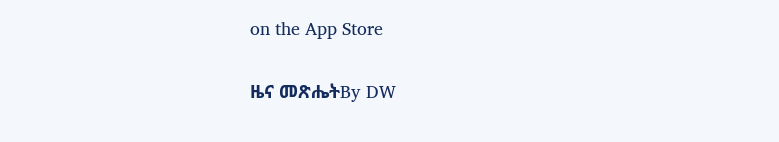on the App Store

ዜና መጽሔትBy DW